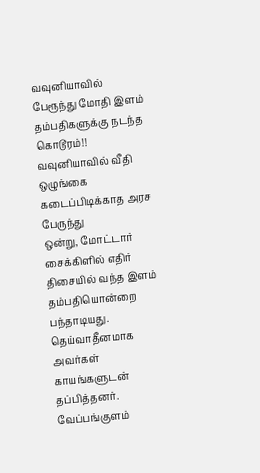வவுனியாவில் பேரூந்து மோதி இளம் தம்பதிகளுக்கு நடந்த கொடூரம்!!
வவுனியாவில் வீதி ஒழுங்கை கடைப்பிடிக்காத அரச பேருந்து
ஒன்று, மோட்டார் சைக்கிளில் எதிர் திசையில் வந்த இளம் தம்பதியொன்றை
பந்தாடியது. தெய்வாதீனமாக அவர்கள் காயங்களுடன் தப்பித்தனர்.
வேப்பங்குளம்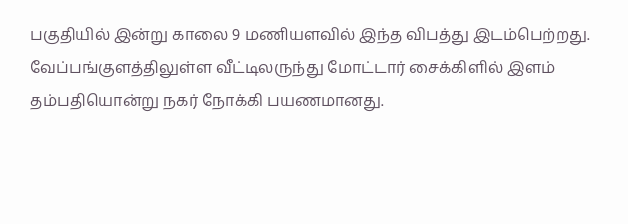பகுதியில் இன்று காலை 9 மணியளவில் இந்த விபத்து இடம்பெற்றது.
வேப்பங்குளத்திலுள்ள வீட்டிலருந்து மோட்டார் சைக்கிளில் இளம்
தம்பதியொன்று நகர் நோக்கி பயணமானது.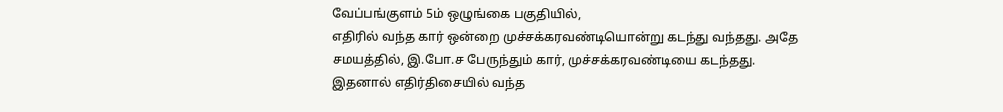வேப்பங்குளம் 5ம் ஒழுங்கை பகுதியில்,
எதிரில் வந்த கார் ஒன்றை முச்சக்கரவண்டியொன்று கடந்து வந்தது. அதே
சமயத்தில், இ.போ.ச பேருந்தும் கார், முச்சக்கரவண்டியை கடந்தது.
இதனால் எதிர்திசையில் வந்த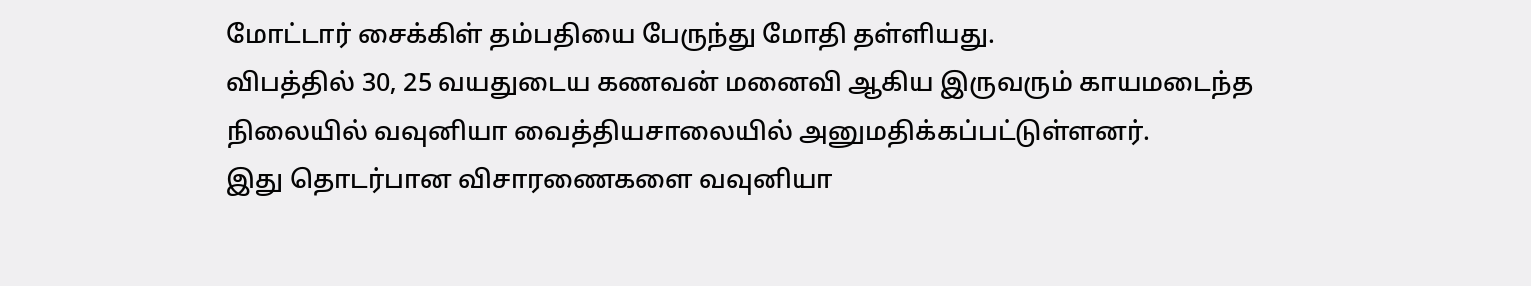மோட்டார் சைக்கிள் தம்பதியை பேருந்து மோதி தள்ளியது.
விபத்தில் 30, 25 வயதுடைய கணவன் மனைவி ஆகிய இருவரும் காயமடைந்த நிலையில் வவுனியா வைத்தியசாலையில் அனுமதிக்கப்பட்டுள்ளனர்.
இது தொடர்பான விசாரணைகளை வவுனியா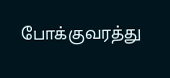போக்குவரத்து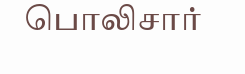பொலிசார்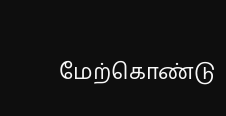மேற்கொண்டு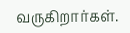வருகிறார்கள்.